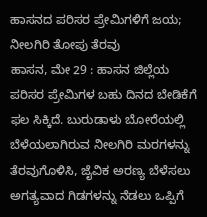ಹಾಸನದ ಪರಿಸರ ಪ್ರೇಮಿಗಳಿಗೆ ಜಯ; ನೀಲಗಿರಿ ತೋಪು ತೆರವು
ಹಾಸನ, ಮೇ 29 : ಹಾಸನ ಜಿಲ್ಲೆಯ ಪರಿಸರ ಪ್ರೇಮಿಗಳ ಬಹು ದಿನದ ಬೇಡಿಕೆಗೆ ಫಲ ಸಿಕ್ಕಿದೆ. ಬುರುಡಾಳು ಬೋರೆಯಲ್ಲಿ ಬೆಳೆಯಲಾಗಿರುವ ನೀಲಗಿರಿ ಮರಗಳನ್ನು ತೆರವುಗೊಳಿಸಿ, ಜೈವಿಕ ಅರಣ್ಯ ಬೆಳೆಸಲು ಅಗತ್ಯವಾದ ಗಿಡಗಳನ್ನು ನೆಡಲು ಒಪ್ಪಿಗೆ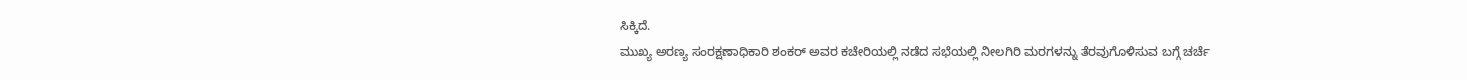ಸಿಕ್ಕಿದೆ.
ಮುಖ್ಯ ಅರಣ್ಯ ಸಂರಕ್ಷಣಾಧಿಕಾರಿ ಶಂಕರ್ ಅವರ ಕಚೇರಿಯಲ್ಲಿ ನಡೆದ ಸಭೆಯಲ್ಲಿ ನೀಲಗಿರಿ ಮರಗಳನ್ನು ತೆರವುಗೊಳಿಸುವ ಬಗ್ಗೆ ಚರ್ಚೆ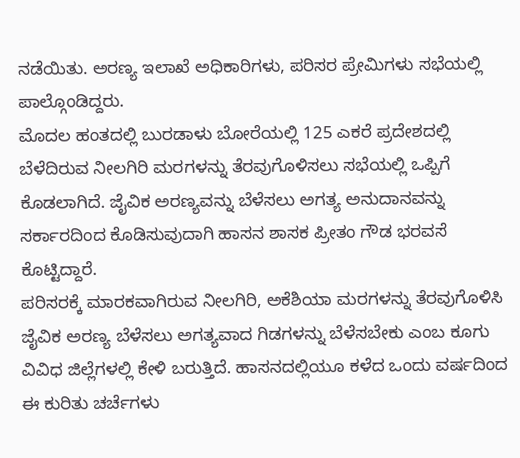ನಡೆಯಿತು. ಅರಣ್ಯ ಇಲಾಖೆ ಅಧಿಕಾರಿಗಳು, ಪರಿಸರ ಪ್ರೇಮಿಗಳು ಸಭೆಯಲ್ಲಿ ಪಾಲ್ಗೊಂಡಿದ್ದರು.
ಮೊದಲ ಹಂತದಲ್ಲಿ ಬುರಡಾಳು ಬೋರೆಯಲ್ಲಿ 125 ಎಕರೆ ಪ್ರದೇಶದಲ್ಲಿ ಬೆಳೆದಿರುವ ನೀಲಗಿರಿ ಮರಗಳನ್ನು ತೆರವುಗೊಳಿಸಲು ಸಭೆಯಲ್ಲಿ ಒಪ್ಪಿಗೆ ಕೊಡಲಾಗಿದೆ. ಜೈವಿಕ ಅರಣ್ಯವನ್ನು ಬೆಳೆಸಲು ಅಗತ್ಯ ಅನುದಾನವನ್ನು ಸರ್ಕಾರದಿಂದ ಕೊಡಿಸುವುದಾಗಿ ಹಾಸನ ಶಾಸಕ ಪ್ರೀತಂ ಗೌಡ ಭರವಸೆ ಕೊಟ್ಟಿದ್ದಾರೆ.
ಪರಿಸರಕ್ಕೆ ಮಾರಕವಾಗಿರುವ ನೀಲಗಿರಿ, ಅಕೆಶಿಯಾ ಮರಗಳನ್ನು ತೆರವುಗೊಳಿಸಿ ಜೈವಿಕ ಅರಣ್ಯ ಬೆಳೆಸಲು ಅಗತ್ಯವಾದ ಗಿಡಗಳನ್ನು ಬೆಳೆಸಬೇಕು ಎಂಬ ಕೂಗು ವಿವಿಧ ಜಿಲ್ಲೆಗಳಲ್ಲಿ ಕೇಳಿ ಬರುತ್ತಿದೆ. ಹಾಸನದಲ್ಲಿಯೂ ಕಳೆದ ಒಂದು ವರ್ಷದಿಂದ ಈ ಕುರಿತು ಚರ್ಚೆಗಳು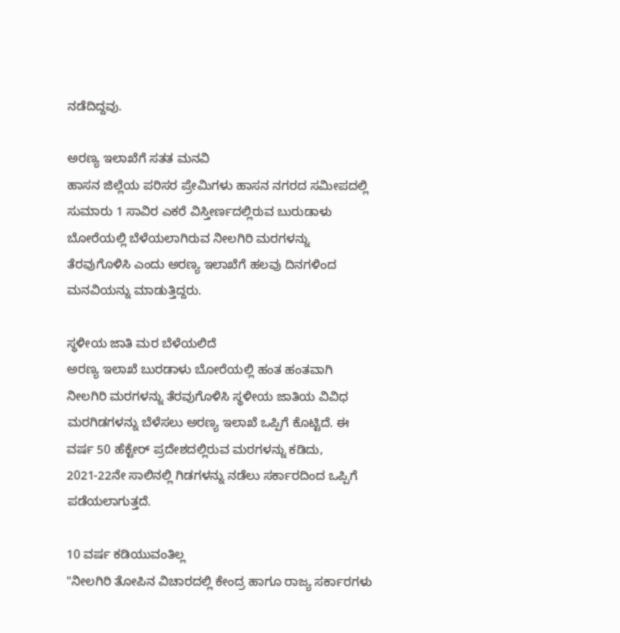ನಡೆದಿದ್ದವು.

ಅರಣ್ಯ ಇಲಾಖೆಗೆ ಸತತ ಮನವಿ
ಹಾಸನ ಜಿಲ್ಲೆಯ ಪರಿಸರ ಪ್ರೇಮಿಗಳು ಹಾಸನ ನಗರದ ಸಮೀಪದಲ್ಲಿ ಸುಮಾರು 1 ಸಾವಿರ ಎಕರೆ ವಿಸ್ತೀರ್ಣದಲ್ಲಿರುವ ಬುರುಡಾಳು ಬೋರೆಯಲ್ಲಿ ಬೆಳೆಯಲಾಗಿರುವ ನೀಲಗಿರಿ ಮರಗಳನ್ನು ತೆರವುಗೊಳಿಸಿ ಎಂದು ಅರಣ್ಯ ಇಲಾಖೆಗೆ ಹಲವು ದಿನಗಳಿಂದ ಮನವಿಯನ್ನು ಮಾಡುತ್ತಿದ್ದರು.

ಸ್ಥಳೀಯ ಜಾತಿ ಮರ ಬೆಳೆಯಲಿದೆ
ಅರಣ್ಯ ಇಲಾಖೆ ಬುರಡಾಳು ಬೋರೆಯಲ್ಲಿ ಹಂತ ಹಂತವಾಗಿ ನೀಲಗಿರಿ ಮರಗಳನ್ನು ತೆರವುಗೊಳಿಸಿ ಸ್ಥಳೀಯ ಜಾತಿಯ ವಿವಿಧ ಮರಗಿಡಗಳನ್ನು ಬೆಳೆಸಲು ಅರಣ್ಯ ಇಲಾಖೆ ಒಪ್ಪಿಗೆ ಕೊಟ್ಟಿದೆ. ಈ ವರ್ಷ 50 ಹೆಕ್ಟೇರ್ ಪ್ರದೇಶದಲ್ಲಿರುವ ಮರಗಳನ್ನು ಕಡಿದು, 2021-22ನೇ ಸಾಲಿನಲ್ಲಿ ಗಿಡಗಳನ್ನು ನಡೆಲು ಸರ್ಕಾರದಿಂದ ಒಪ್ಪಿಗೆ ಪಡೆಯಲಾಗುತ್ತದೆ.

10 ವರ್ಷ ಕಡಿಯುವಂತಿಲ್ಲ
"ನೀಲಗಿರಿ ತೋಪಿನ ವಿಚಾರದಲ್ಲಿ ಕೇಂದ್ರ ಹಾಗೂ ರಾಜ್ಯ ಸರ್ಕಾರಗಳು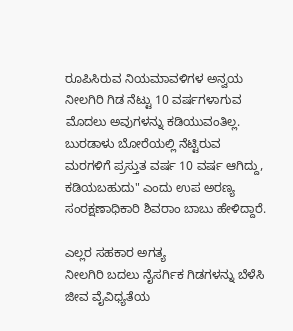ರೂಪಿಸಿರುವ ನಿಯಮಾವಳಿಗಳ ಅನ್ವಯ ನೀಲಗಿರಿ ಗಿಡ ನೆಟ್ಟು 10 ವರ್ಷಗಳಾಗುವ ಮೊದಲು ಅವುಗಳನ್ನು ಕಡಿಯುವಂತಿಲ್ಲ. ಬುರಡಾಳು ಬೋರೆಯಲ್ಲಿ ನೆಟ್ಟಿರುವ ಮರಗಳಿಗೆ ಪ್ರಸ್ತುತ ವರ್ಷ 10 ವರ್ಷ ಆಗಿದ್ದು, ಕಡಿಯಬಹುದು" ಎಂದು ಉಪ ಅರಣ್ಯ ಸಂರಕ್ಷಣಾಧಿಕಾರಿ ಶಿವರಾಂ ಬಾಬು ಹೇಳಿದ್ದಾರೆ.

ಎಲ್ಲರ ಸಹಕಾರ ಅಗತ್ಯ
ನೀಲಗಿರಿ ಬದಲು ನೈಸರ್ಗಿಕ ಗಿಡಗಳನ್ನು ಬೆಳೆಸಿ ಜೀವ ವೈವಿಧ್ಯತೆಯ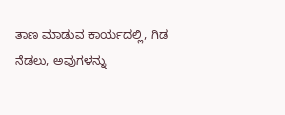ತಾಣ ಮಾಡುವ ಕಾರ್ಯದಲ್ಲಿ, ಗಿಡ ನೆಡಲು, ಅವುಗಳನ್ನು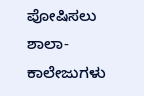ಪೋಷಿಸಲು ಶಾಲಾ-ಕಾಲೇಜುಗಳು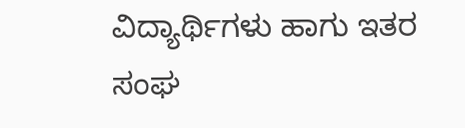ವಿದ್ಯಾರ್ಥಿಗಳು ಹಾಗು ಇತರ ಸಂಘ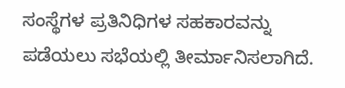ಸಂಸ್ಥೆಗಳ ಪ್ರತಿನಿಧಿಗಳ ಸಹಕಾರವನ್ನು ಪಡೆಯಲು ಸಭೆಯಲ್ಲಿ ತೀರ್ಮಾನಿಸಲಾಗಿದೆ.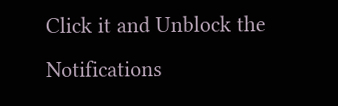Click it and Unblock the Notifications